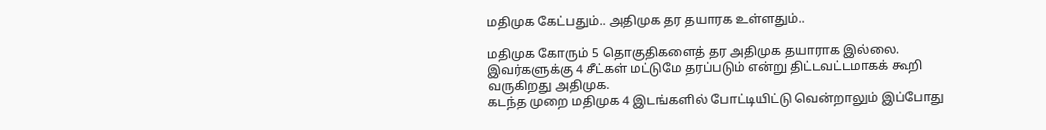மதிமுக கேட்பதும்.. அதிமுக தர தயாரக உள்ளதும்..

மதிமுக கோரும் 5 தொகுதிகளைத் தர அதிமுக தயாராக இல்லை. இவர்களுக்கு 4 சீட்கள் மட்டுமே தரப்படும் என்று திட்டவட்டமாகக் கூறி வருகிறது அதிமுக.
கடந்த முறை மதிமுக 4 இடங்களில் போட்டியிட்டு வென்றாலும் இப்போது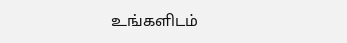உங்களிடம்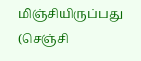மிஞ்சியிருப்பது (செஞ்சி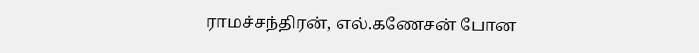ராமச்சந்திரன், எல்.கணேசன் போன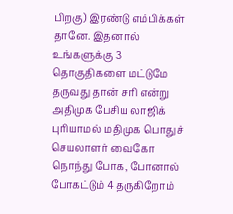பிறகு) இரண்டு எம்பிக்கள் தானே. இதனால் உங்களுக்கு 3 தொகுதிகளை மட்டுமே தருவது தான் சரி என்று அதிமுக பேசிய லாஜிக் புரியாமல் மதிமுக பொதுச் செயலாளர் வைகோ நொந்து போக, போனால் போகட்டும் 4 தருகிறோம்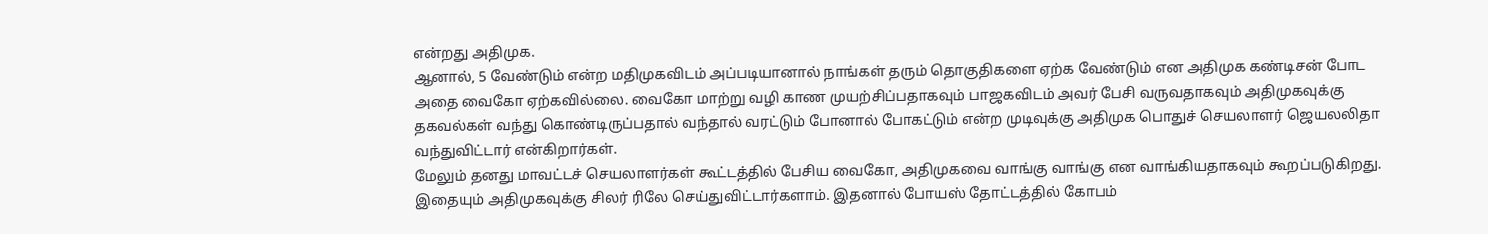என்றது அதிமுக.
ஆனால், 5 வேண்டும் என்ற மதிமுகவிடம் அப்படியானால் நாங்கள் தரும் தொகுதிகளை ஏற்க வேண்டும் என அதிமுக கண்டிசன் போட அதை வைகோ ஏற்கவில்லை. வைகோ மாற்று வழி காண முயற்சிப்பதாகவும் பாஜகவிடம் அவர் பேசி வருவதாகவும் அதிமுகவுக்கு தகவல்கள் வந்து கொண்டிருப்பதால் வந்தால் வரட்டும் போனால் போகட்டும் என்ற முடிவுக்கு அதிமுக பொதுச் செயலாளர் ஜெயலலிதா வந்துவிட்டார் என்கிறார்கள்.
மேலும் தனது மாவட்டச் செயலாளர்கள் கூட்டத்தில் பேசிய வைகோ, அதிமுகவை வாங்கு வாங்கு என வாங்கியதாகவும் கூறப்படுகிறது. இதையும் அதிமுகவுக்கு சிலர் ரிலே செய்துவிட்டார்களாம். இதனால் போயஸ் தோட்டத்தில் கோபம்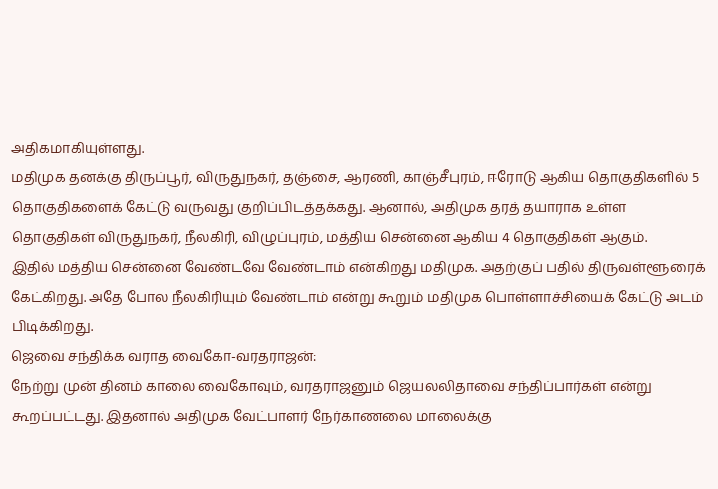அதிகமாகியுள்ளது.
மதிமுக தனக்கு திருப்பூர், விருதுநகர், தஞ்சை, ஆரணி, காஞ்சீபுரம், ஈரோடு ஆகிய தொகுதிகளில் 5 தொகுதிகளைக் கேட்டு வருவது குறிப்பிடத்தக்கது. ஆனால், அதிமுக தரத் தயாராக உள்ள தொகுதிகள் விருதுநகர், நீலகிரி, விழுப்புரம், மத்திய சென்னை ஆகிய 4 தொகுதிகள் ஆகும்.
இதில் மத்திய சென்னை வேண்டவே வேண்டாம் என்கிறது மதிமுக. அதற்குப் பதில் திருவள்ளூரைக் கேட்கிறது. அதே போல நீலகிரியும் வேண்டாம் என்று கூறும் மதிமுக பொள்ளாச்சியைக் கேட்டு அடம் பிடிக்கிறது.
ஜெவை சந்திக்க வராத வைகோ-வரதராஜன்:
நேற்று முன் தினம் காலை வைகோவும், வரதராஜனும் ஜெயலலிதாவை சந்திப்பார்கள் என்று கூறப்பட்டது. இதனால் அதிமுக வேட்பாளர் நேர்காணலை மாலைக்கு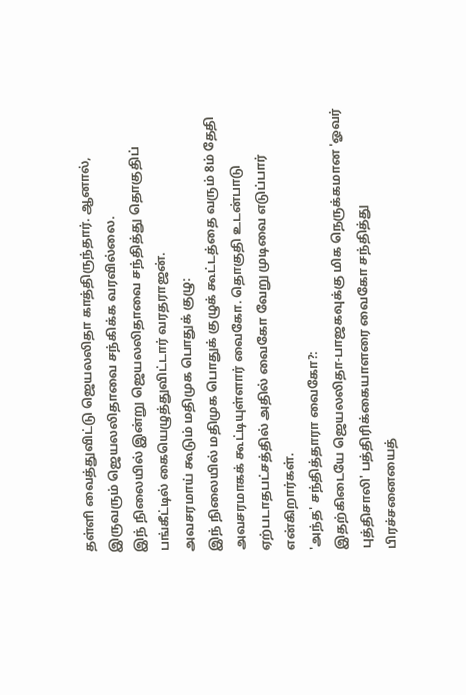தள்ளி வைத்துவிட்டு ஜெயலலிதா காத்திருந்தார். ஆனால், இருவரும் ஜெயலலிதாவை சந்கிக்க வரவில்லை.
இந் நிலையில் இன்று ஜெயலலிதாவை சந்தித்து தொகுதிப் பங்கீட்டில் கையெழுத்துவிட்டார் வரதராஜன்.
அவசரமாய் கூடும் மதிமுக பொதுக் குழு:
இந் நிலையில் மதிமுக பொதுக் குழுக் கூட்டத்தை வரும் 8ம் தேதி அவசரமாகக் கூட்டியுள்ளார் வைகோ. தொகுதி உடன்பாடு ஏற்படாதபட்சத்தில் அதில் வைகோ வேறு முடிவை எடுப்பார் என்கிறார்கள்.
'அந்த' சந்தித்தாரா வைகோ?:
இதற்கிடையே ஜெயலலிதா-பாஜகவுக்கு மிக நெருக்கமான 'ஓவர் புத்திசாலி' பத்திரிக்கையாளரை வைகோ சந்தித்து பிரச்சனையைத்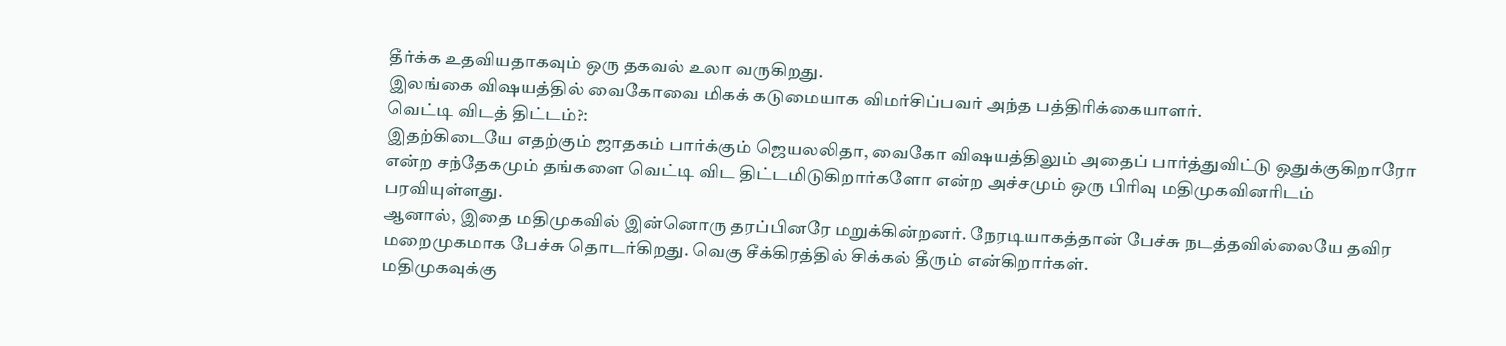தீர்க்க உதவியதாகவும் ஒரு தகவல் உலா வருகிறது.
இலங்கை விஷயத்தில் வைகோவை மிகக் கடுமையாக விமர்சிப்பவர் அந்த பத்திரிக்கையாளர்.
வெட்டி விடத் திட்டம்?:
இதற்கிடையே எதற்கும் ஜாதகம் பார்க்கும் ஜெயலலிதா, வைகோ விஷயத்திலும் அதைப் பார்த்துவிட்டு ஒதுக்குகிறாரோ என்ற சந்தேகமும் தங்களை வெட்டி விட திட்டமிடுகிறார்களோ என்ற அச்சமும் ஒரு பிரிவு மதிமுகவினரிடம் பரவியுள்ளது.
ஆனால், இதை மதிமுகவில் இன்னொரு தரப்பினரே மறுக்கின்றனர். நேரடியாகத்தான் பேச்சு நடத்தவில்லையே தவிர மறைமுகமாக பேச்சு தொடர்கிறது. வெகு சீக்கிரத்தில் சிக்கல் தீரும் என்கிறார்கள்.
மதிமுகவுக்கு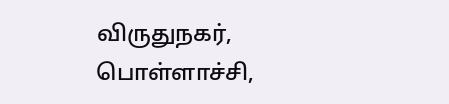விருதுநகர், பொள்ளாச்சி,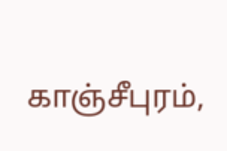காஞ்சீபுரம்,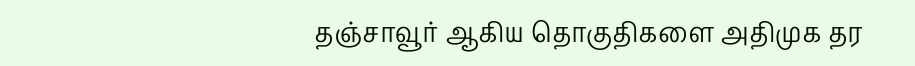தஞ்சாவூர் ஆகிய தொகுதிகளை அதிமுக தர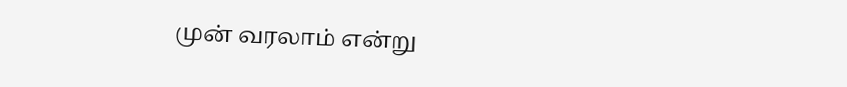முன் வரலாம் என்று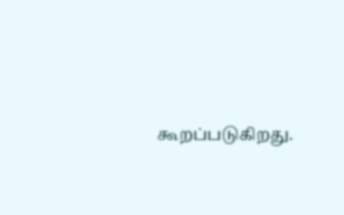கூறப்படுகிறது.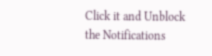Click it and Unblock the Notifications